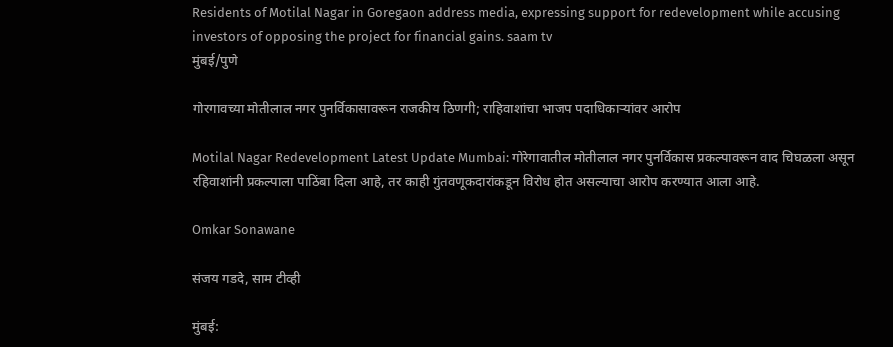Residents of Motilal Nagar in Goregaon address media, expressing support for redevelopment while accusing investors of opposing the project for financial gains. saam tv
मुंबई/पुणे

गोरगावच्या मोतीलाल नगर पुनर्विकासावरून राजकीय ठिणगी; राहिवाशांचा भाजप पदाधिकाऱ्यांवर आरोप

Motilal Nagar Redevelopment Latest Update Mumbai: गोरेगावातील मोतीलाल नगर पुनर्विकास प्रकल्पावरून वाद चिघळला असून रहिवाशांनी प्रकल्पाला पाठिंबा दिला आहे, तर काही गुंतवणूकदारांकडून विरोध होत असल्याचा आरोप करण्यात आला आहे.

Omkar Sonawane

संजय गडदे, साम टीव्ही

मुंबई: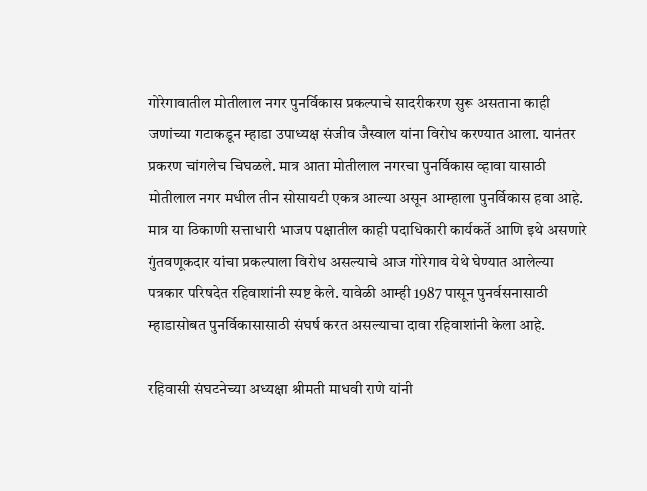गोरेगावातील मोतीलाल नगर पुनर्विकास प्रकल्पाचे सादरीकरण सुरू असताना काही जणांच्या गटाकडून म्हाडा उपाध्यक्ष संजीव जैस्वाल यांना विरोध करण्यात आला. यानंतर प्रकरण चांगलेच चिघळले. मात्र आता मोतीलाल नगरचा पुनर्विकास व्हावा यासाठी मोतीलाल नगर मधील तीन सोसायटी एकत्र आल्या असून आम्हाला पुनर्विकास हवा आहे. मात्र या ठिकाणी सत्ताधारी भाजप पक्षातील काही पदाधिकारी कार्यकर्ते आणि इथे असणारे गुंतवणूकदार यांचा प्रकल्पाला विरोध असल्याचे आज गोरेगाव येथे घेण्यात आलेल्या पत्रकार परिषदेत रहिवाशांनी स्पष्ट केले. यावेळी आम्ही 1987 पासून पुनर्वसनासाठी म्हाडासोबत पुनर्विकासासाठी संघर्ष करत असल्याचा दावा रहिवाशांनी केला आहे.

रहिवासी संघटनेच्या अध्यक्षा श्रीमती माधवी राणे यांनी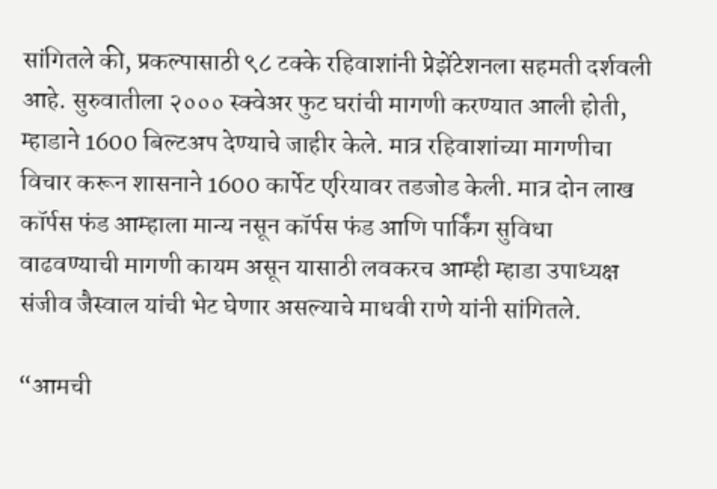सांगितले की, प्रकल्पासाठी ९८ टक्के रहिवाशांनी प्रेझेंटेशनला सहमती दर्शवली आहे. सुरुवातीला २००० स्क्वेअर फुट घरांची मागणी करण्यात आली होती, म्हाडाने 1600 बिल्टअप देण्याचे जाहीर केले. मात्र रहिवाशांच्या मागणीचा विचार करून शासनाने 1600 कार्पेट एरियावर तडजोड केली. मात्र दोन लाख कॉर्पस फंड आम्हाला मान्य नसून कॉर्पस फंड आणि पार्किंग सुविधा वाढवण्याची मागणी कायम असून यासाठी लवकरच आम्ही म्हाडा उपाध्यक्ष संजीव जैस्वाल यांची भेट घेणार असल्याचे माधवी राणे यांनी सांगितले.

“आमची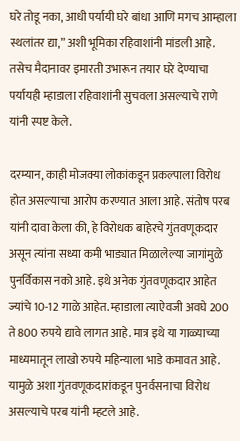घरे तोडू नका, आधी पर्यायी घरे बांधा आणि मगच आम्हाला स्थलांतर द्या,” अशी भूमिका रहिवाशांनी मांडली आहे. तसेच मैदानावर इमारती उभारून तयार घरे देण्याचा पर्यायही म्हाडाला रहिवाशांनी सुचवला असल्याचे राणे यांनी स्पष्ट केले.

दरम्यान, काही मोजक्या लोकांकडून प्रकल्पाला विरोध होत असल्याचा आरोप करण्यात आला आहे. संतोष परब यांनी दावा केला की, हे विरोधक बाहेरचे गुंतवणूकदार असून त्यांना सध्या कमी भाड्यात मिळालेल्या जागांमुळे पुनर्विकास नको आहे. इथे अनेक गुंतवणूकदार आहेत ज्यांचे 10-12 गाळे आहेत. म्हाडाला त्याऐवजी अवघे 200 ते 800 रुपये द्यावे लागत आहे. मात्र इथे या गाळ्याच्या माध्यमातून लाखो रुपये महिन्याला भाडे कमावत आहे. यामुळे अशा गुंतवणूकदारांकडून पुनर्वसनाचा विरोध असल्याचे परब यांनी म्हटले आहे.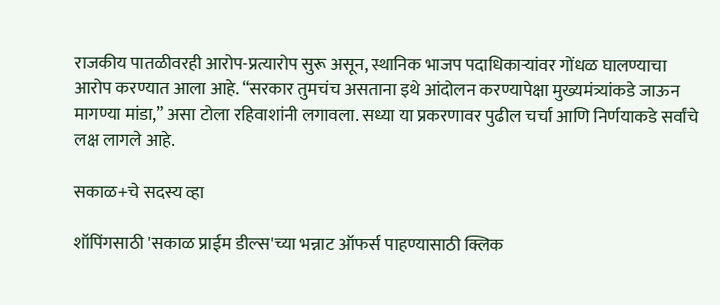राजकीय पातळीवरही आरोप-प्रत्यारोप सुरू असून, स्थानिक भाजप पदाधिकाऱ्यांवर गोंधळ घालण्याचा आरोप करण्यात आला आहे. “सरकार तुमचंच असताना इथे आंदोलन करण्यापेक्षा मुख्यमंत्र्यांकडे जाऊन मागण्या मांडा,” असा टोला रहिवाशांनी लगावला. सध्या या प्रकरणावर पुढील चर्चा आणि निर्णयाकडे सर्वांचे लक्ष लागले आहे.

सकाळ+चे सदस्य व्हा

शॉपिंगसाठी 'सकाळ प्राईम डील्स'च्या भन्नाट ऑफर्स पाहण्यासाठी क्लिक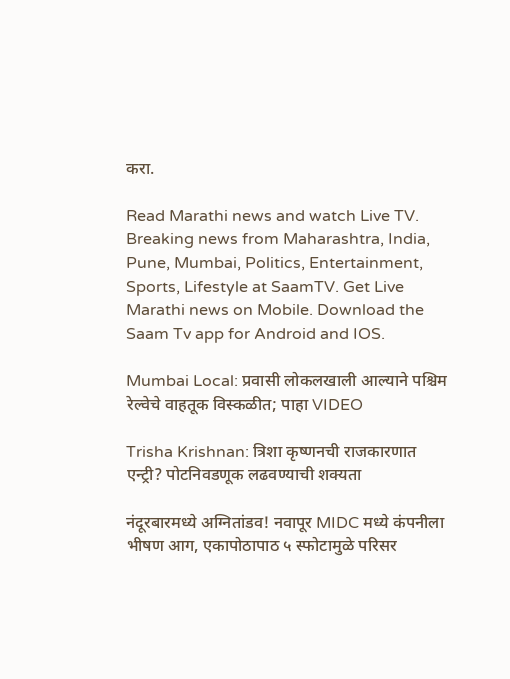करा.

Read Marathi news and watch Live TV. Breaking news from Maharashtra, India, Pune, Mumbai, Politics, Entertainment, Sports, Lifestyle at SaamTV. Get Live Marathi news on Mobile. Download the Saam Tv app for Android and IOS.

Mumbai Local: प्रवासी लोकलखाली आल्याने पश्चिम रेल्वेचे वाहतूक विस्कळीत; पाहा VIDEO

Trisha Krishnan: त्रिशा कृष्णनची राजकारणात एन्ट्री? पोटनिवडणूक लढवण्याची शक्यता

नंदूरबारमध्ये अग्नितांडव! नवापूर MIDC मध्ये कंपनीला भीषण आग, एकापोठापाठ ५ स्फोटामुळे परिसर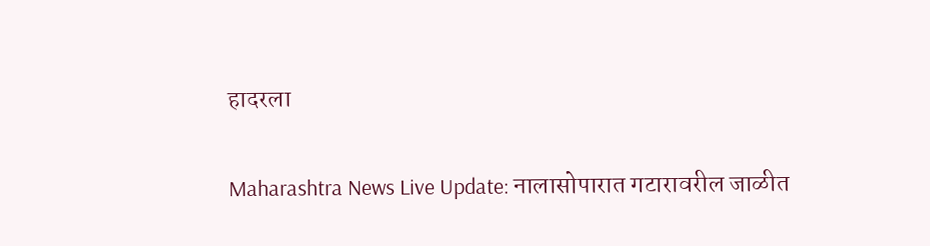हादरला

Maharashtra News Live Update: नालासोपारात गटारावरील जाळीत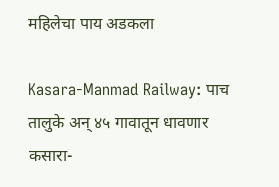महिलेचा पाय अडकला

Kasara-Manmad Railway: पाच तालुके अन् ४५ गावातून धावणार कसारा-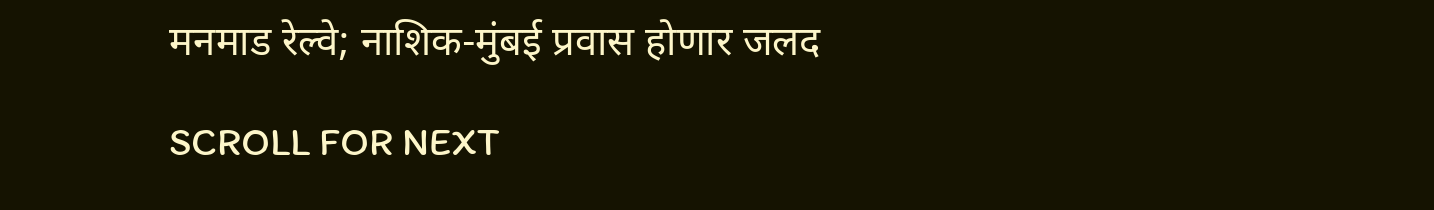मनमाड रेल्वे; नाशिक-मुंबई प्रवास होणार जलद

SCROLL FOR NEXT